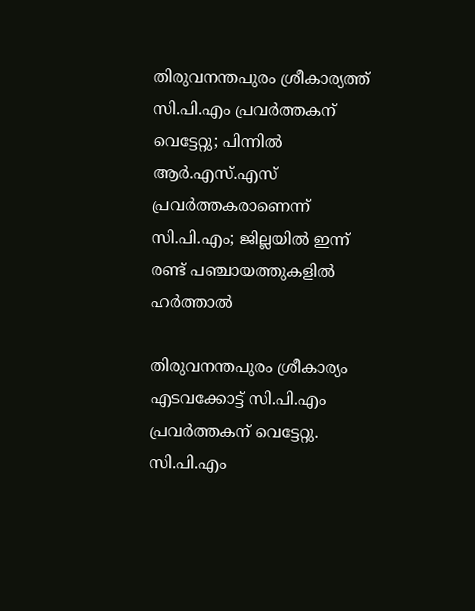തിരുവനന്തപുരം ശ്രീകാര്യത്ത് സി.പി.എം പ്രവർത്തകന് വെട്ടേറ്റു; പിന്നിൽ ആർ.എസ്.എസ് പ്രവർത്തകരാണെന്ന് സി.പി.എം; ജില്ലയിൽ ഇന്ന് രണ്ട് പഞ്ചായത്തുകളിൽ ഹർത്താൽ

തിരുവനന്തപുരം ശ്രീകാര്യം എടവക്കോട്ട് സി.പി.എം പ്രവർത്തകന് വെട്ടേറ്റു. സി.പി.എം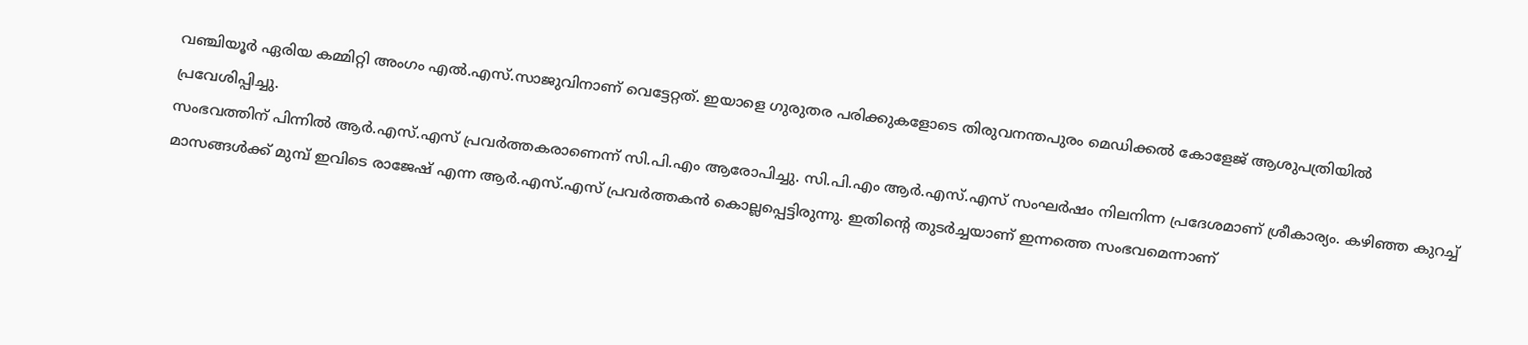വഞ്ചിയൂർ ഏരിയ കമ്മിറ്റി അംഗം എൽ.എസ്.സാജുവിനാണ് വെട്ടേറ്റത്. ഇയാളെ ഗുരുതര പരിക്കുകളോടെ തിരുവനന്തപുരം മെഡിക്കൽ കോളേജ് ആശുപത്രിയിൽ പ്രവേശിപ്പിച്ചു.
സംഭവത്തിന് പിന്നിൽ ആർ.എസ്.എസ് പ്രവർത്തകരാണെന്ന് സി.പി.എം ആരോപിച്ചു. സി.പി.എം ആർ.എസ്.എസ് സംഘർഷം നിലനിന്ന പ്രദേശമാണ് ശ്രീകാര്യം. കഴിഞ്ഞ കുറച്ച് മാസങ്ങൾക്ക് മുമ്പ് ഇവിടെ രാജേഷ് എന്ന ആർ.എസ്.എസ് പ്രവർത്തകൻ കൊല്ലപ്പെട്ടിരുന്നു. ഇതിന്റെ തുടർച്ചയാണ് ഇന്നത്തെ സംഭവമെന്നാണ്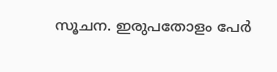സൂചന. ഇരുപതോളം പേർ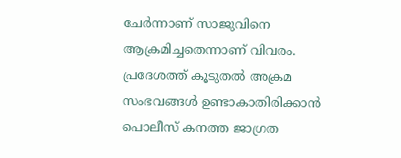ചേർന്നാണ് സാജുവിനെ ആക്രമിച്ചതെന്നാണ് വിവരം.
പ്രദേശത്ത് കൂടുതൽ അക്രമ സംഭവങ്ങൾ ഉണ്ടാകാതിരിക്കാൻ പൊലീസ് കനത്ത ജാഗ്രത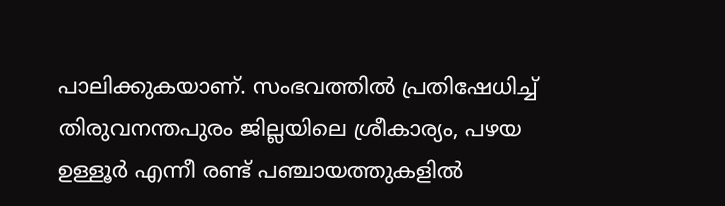പാലിക്കുകയാണ്. സംഭവത്തിൽ പ്രതിഷേധിച്ച് തിരുവനന്തപുരം ജില്ലയിലെ ശ്രീകാര്യം, പഴയ ഉള്ളൂർ എന്നീ രണ്ട് പഞ്ചായത്തുകളിൽ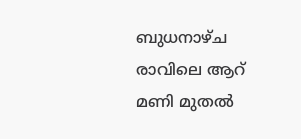ബുധനാഴ്ച രാവിലെ ആറ് മണി മുതൽ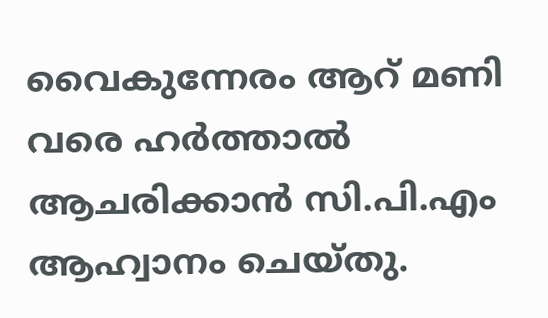വൈകുന്നേരം ആറ് മണി വരെ ഹർത്താൽ ആചരിക്കാൻ സി.പി.എം ആഹ്വാനം ചെയ്തു.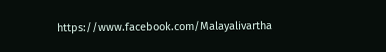https://www.facebook.com/Malayalivartha